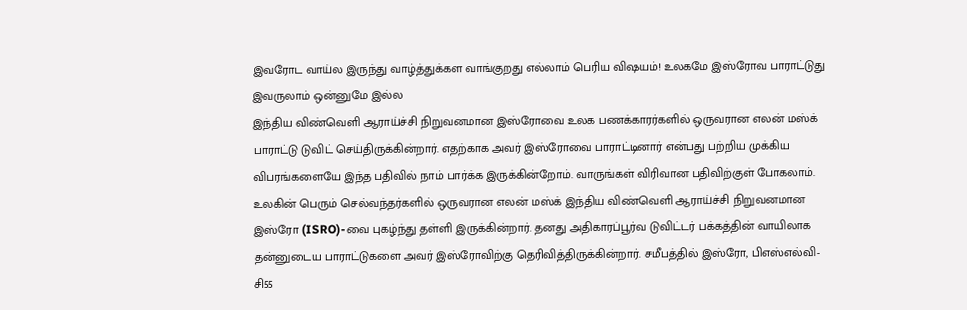இவரோட வாய்ல இருந்து வாழ்த்துக்கள வாங்குறது எல்லாம் பெரிய விஷயம்! உலகமே இஸ்ரோவ பாராட்டுது இவருலாம் ஒன்னுமே இல்ல
இந்திய விண்வெளி ஆராய்ச்சி நிறுவனமான இஸ்ரோவை உலக பணக்காரர்களில் ஒருவரான எலன் மஸ்க் பாராட்டு டுவிட் செய்திருக்கின்றார். எதற்காக அவர் இஸ்ரோவை பாராட்டினார் என்பது பற்றிய முக்கிய விபரங்களையே இந்த பதிவில் நாம் பார்க்க இருக்கின்றோம். வாருங்கள் விரிவான பதிவிற்குள் போகலாம்.
உலகின் பெரும் செல்வந்தர்களில் ஒருவரான எலன் மஸ்க் இந்திய விண்வெளி ஆராய்ச்சி நிறுவனமான இஸ்ரோ (ISRO)-வை புகழ்ந்து தள்ளி இருக்கின்றார். தனது அதிகாரப்பூர்வ டுவிட்டர் பக்கத்தின் வாயிலாக தன்னுடைய பாராட்டுகளை அவர் இஸ்ரோவிற்கு தெரிவித்திருக்கின்றார். சமீபத்தில் இஸ்ரோ, பிஎஸ்எல்வி-சி55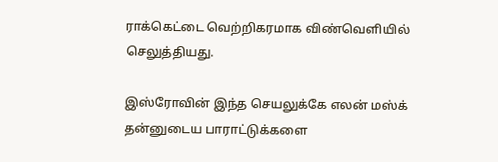ராக்கெட்டை வெற்றிகரமாக விண்வெளியில் செலுத்தியது.

இஸ்ரோவின் இந்த செயலுக்கே எலன் மஸ்க் தன்னுடைய பாராட்டுக்களை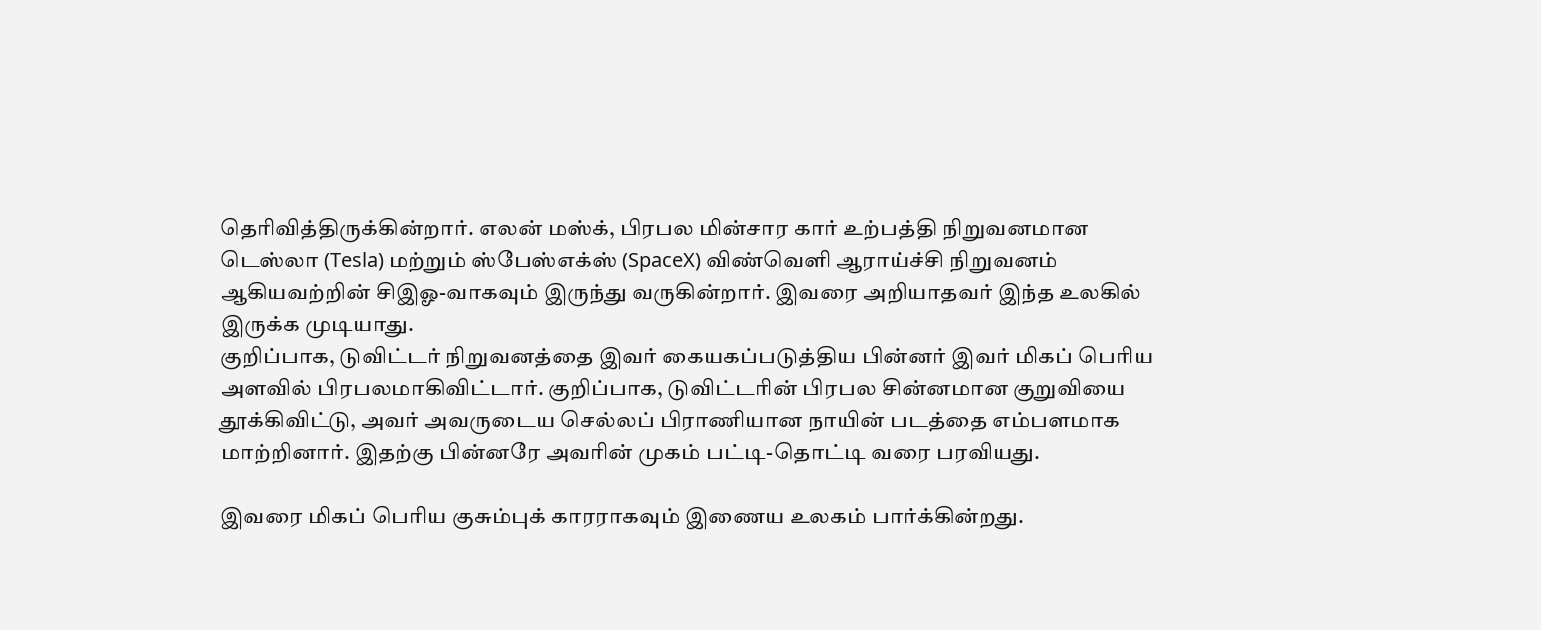தெரிவித்திருக்கின்றார். எலன் மஸ்க், பிரபல மின்சார கார் உற்பத்தி நிறுவனமான டெஸ்லா (Tesla) மற்றும் ஸ்பேஸ்எக்ஸ் (SpaceX) விண்வெளி ஆராய்ச்சி நிறுவனம் ஆகியவற்றின் சிஇஓ-வாகவும் இருந்து வருகின்றார். இவரை அறியாதவர் இந்த உலகில் இருக்க முடியாது.
குறிப்பாக, டுவிட்டர் நிறுவனத்தை இவர் கையகப்படுத்திய பின்னர் இவர் மிகப் பெரிய அளவில் பிரபலமாகிவிட்டார். குறிப்பாக, டுவிட்டரின் பிரபல சின்னமான குறுவியை தூக்கிவிட்டு, அவர் அவருடைய செல்லப் பிராணியான நாயின் படத்தை எம்பளமாக மாற்றினார். இதற்கு பின்னரே அவரின் முகம் பட்டி-தொட்டி வரை பரவியது.

இவரை மிகப் பெரிய குசும்புக் காரராகவும் இணைய உலகம் பார்க்கின்றது.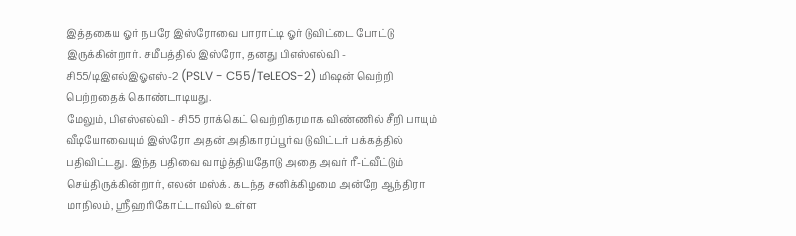இத்தகைய ஓர் நபரே இஸ்ரோவை பாராட்டி ஓர் டுவிட்டை போட்டு இருக்கின்றார். சமீபத்தில் இஸ்ரோ, தனது பிஎஸ்எல்வி - சி55/டிஇஎல்இஓஎஸ்-2 (PSLV - C55/TeLEOS-2) மிஷன் வெற்றி பெற்றதைக் கொண்டாடியது.
மேலும், பிஎஸ்எல்வி - சி55 ராக்கெட் வெற்றிகரமாக விண்ணில் சீறி பாயும் வீடியோவையும் இஸ்ரோ அதன் அதிகாரப்பூர்வ டுவிட்டர் பக்கத்தில் பதிவிட்டது. இந்த பதிவை வாழ்த்தியதோடு அதை அவர் ரீ-ட்வீட்டும் செய்திருக்கின்றார், எலன் மஸ்க். கடந்த சனிக்கிழமை அன்றே ஆந்திரா மாநிலம், ஸ்ரீஹரிகோட்டாவில் உள்ள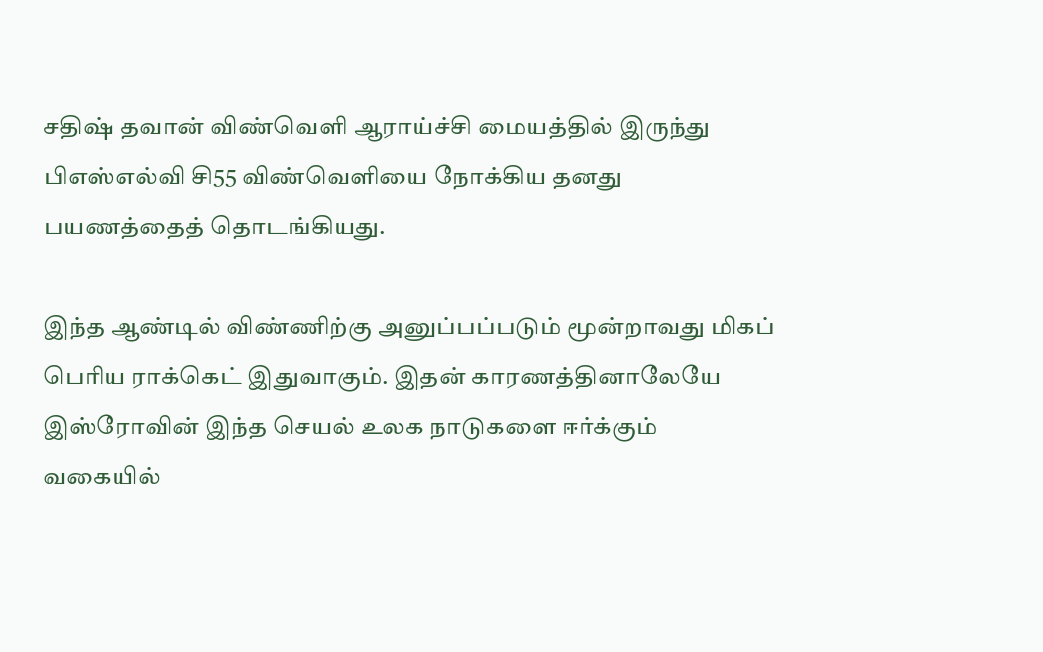சதிஷ் தவான் விண்வெளி ஆராய்ச்சி மையத்தில் இருந்து பிஎஸ்எல்வி சி55 விண்வெளியை நோக்கிய தனது பயணத்தைத் தொடங்கியது.

இந்த ஆண்டில் விண்ணிற்கு அனுப்பப்படும் மூன்றாவது மிகப் பெரிய ராக்கெட் இதுவாகும். இதன் காரணத்தினாலேயே இஸ்ரோவின் இந்த செயல் உலக நாடுகளை ஈர்க்கும் வகையில்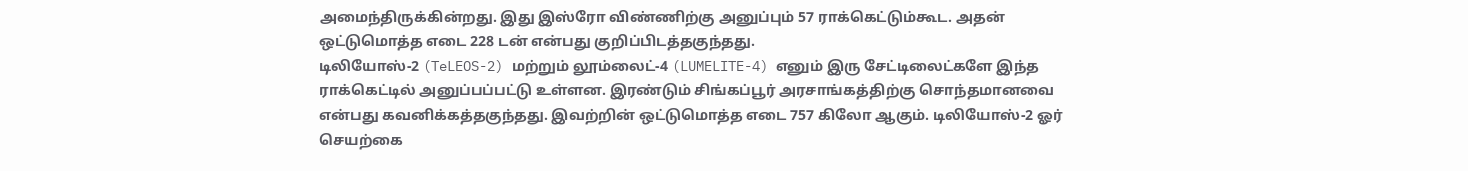அமைந்திருக்கின்றது. இது இஸ்ரோ விண்ணிற்கு அனுப்பும் 57 ராக்கெட்டும்கூட. அதன் ஒட்டுமொத்த எடை 228 டன் என்பது குறிப்பிடத்தகுந்தது.
டிலியோஸ்-2 (TeLEOS-2) மற்றும் லூம்லைட்-4 (LUMELITE-4) எனும் இரு சேட்டிலைட்களே இந்த ராக்கெட்டில் அனுப்பப்பட்டு உள்ளன. இரண்டும் சிங்கப்பூர் அரசாங்கத்திற்கு சொந்தமானவை என்பது கவனிக்கத்தகுந்தது. இவற்றின் ஒட்டுமொத்த எடை 757 கிலோ ஆகும். டிலியோஸ்-2 ஓர் செயற்கை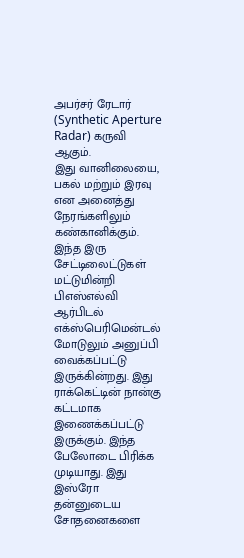அபர்சர் ரேடார் (Synthetic Aperture Radar) கருவி ஆகும்.
இது வானிலையை, பகல் மற்றும் இரவு என அனைத்து நேரங்களிலும் கண்கானிக்கும். இந்த இரு சேட்டிலைட்டுகள் மட்டுமின்றி பிஎஸ்எல்வி ஆர்பிடல் எக்ஸ்பெரிமென்டல் மோடுலும் அனுப்பி வைக்கப்பட்டு இருக்கின்றது. இது ராக்கெட்டின் நான்கு கட்டமாக இணைக்கப்பட்டு இருக்கும். இந்த பேலோடை பிரிக்க முடியாது. இது இஸ்ரோ தன்னுடைய சோதனைகளை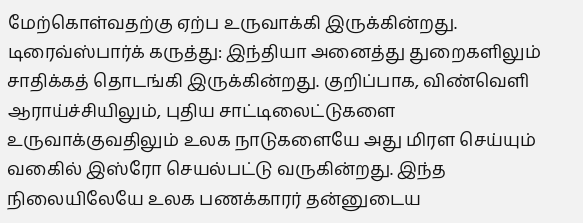மேற்கொள்வதற்கு ஏற்ப உருவாக்கி இருக்கின்றது.
டிரைவ்ஸ்பார்க் கருத்து: இந்தியா அனைத்து துறைகளிலும் சாதிக்கத் தொடங்கி இருக்கின்றது. குறிப்பாக, விண்வெளி ஆராய்ச்சியிலும், புதிய சாட்டிலைட்டுகளை உருவாக்குவதிலும் உலக நாடுகளையே அது மிரள செய்யும் வகைில் இஸ்ரோ செயல்பட்டு வருகின்றது. இந்த நிலையிலேயே உலக பணக்காரர் தன்னுடைய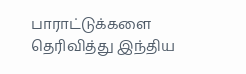பாராட்டுக்களை தெரிவித்து இந்திய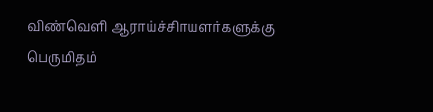விண்வெளி ஆராய்ச்சிாயளர்களுக்கு பெருமிதம்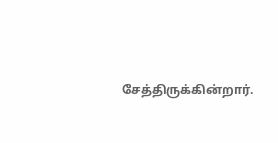சேத்திருக்கின்றார்.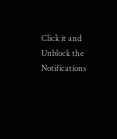Click it and Unblock the Notifications